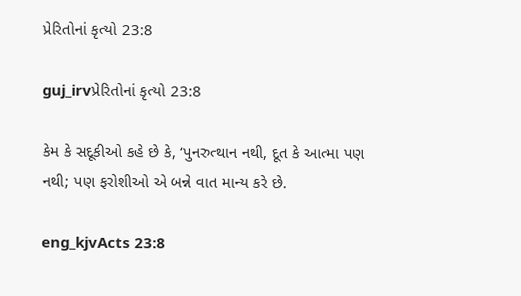પ્રેરિતોનાં કૃત્યો 23:8

guj_irvપ્રેરિતોનાં કૃત્યો 23:8

કેમ કે સદૂકીઓ કહે છે કે, ‘પુનરુત્થાન નથી, દૂત કે આત્મા પણ નથી; પણ ફરોશીઓ એ બન્ને વાત માન્ય કરે છે.

eng_kjvActs 23:8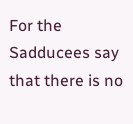For the Sadducees say that there is no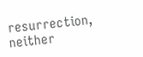resurrection, neither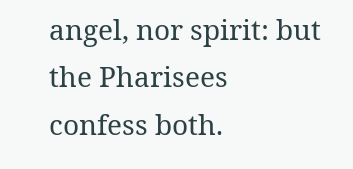angel, nor spirit: but the Pharisees confess both.